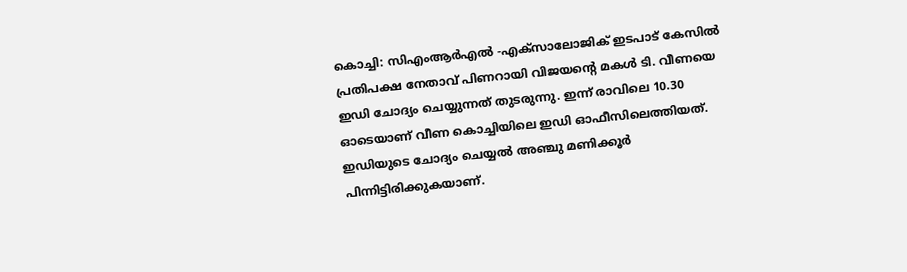കൊച്ചി: സിഎംആര്‍എല്‍ -എക്‌സാലോജിക് ഇടപാട് കേസില്‍ പ്രതിപക്ഷ നേതാവ് പിണറായി വിജയന്‍റെ മകള്‍ ടി. വീണയെ ഇഡി ചോദ്യം ചെയ്യുന്നത് തുടരുന്നു. ഇന്ന് രാവിലെ 10.30 ഓടെയാണ് വീണ കൊച്ചിയിലെ ഇഡി ഓഫീസിലെത്തിയത്. ഇഡിയുടെ ചോദ്യം ചെയ്യല്‍ അഞ്ചു മണിക്കൂര്‍ പിന്നിട്ടിരിക്കുകയാണ്.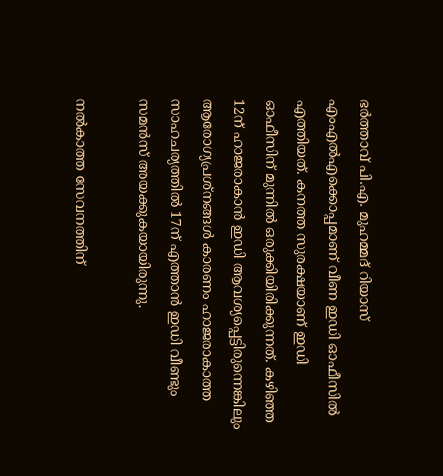ഭര്‍ത്താവ് പി.എ. മുഹമ്മദ് റിയാസ് എംഎല്‍എക്കൊപ്പമാണ് വീണ ഇഡി ഓഫീസില്‍ എത്തിയത്. കനത്ത സുരക്ഷയാണ് ഇഡി ഓഫീസിന് മുന്നില്‍ ഒരുക്കിയിരിക്കുന്നത്. കഴിഞ്ഞ 12ന് ഹാജരാകാന്‍ ഇഡി ആവശ്യപ്പെട്ടിരുന്നെങ്കിലും ആരോഗ്യപ്രശ്നങ്ങള്‍ കാരണം ഹാജരാകാത്ത സാഹചര്യത്തില്‍ 17ന് എത്താന്‍ ഇഡി വീണ്ടും സമന്‍സ് അയക്കുകയായിരുന്നു.

നല്‍കാത്ത സേവനത്തിന്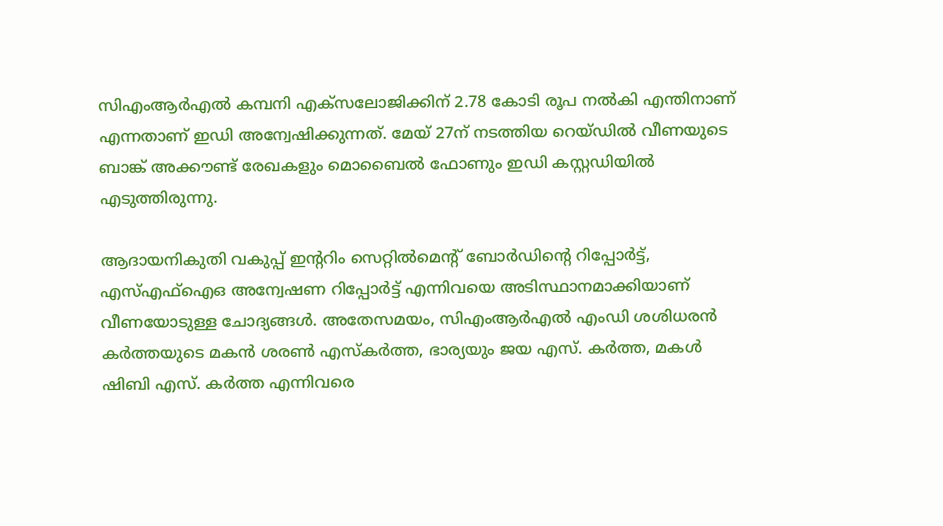സിഎംആര്‍എല്‍ കമ്പനി എക്സലോജിക്കിന് 2.78 കോടി രൂപ നല്‍കി എന്തിനാണ് എന്നതാണ് ഇഡി അന്വേഷിക്കുന്നത്. മേയ് 27ന് നടത്തിയ റെയ്ഡില്‍ വീണയുടെ ബാങ്ക് അക്കൗണ്ട് രേഖകളും മൊബൈല്‍ ഫോണും ഇഡി കസ്റ്റഡിയില്‍ എടുത്തിരുന്നു.

ആദായനികുതി വകുപ്പ് ഇന്‍ററിം സെറ്റില്‍മെന്‍റ് ബോര്‍ഡിന്‍റെ റിപ്പോര്‍ട്ട്, എസ്എഫ്‌ഐഒ അന്വേഷണ റിപ്പോര്‍ട്ട് എന്നിവയെ അടിസ്ഥാനമാക്കിയാണ് വീണയോടുള്ള ചോദ്യങ്ങള്‍. അതേസമയം, സിഎംആര്‍എല്‍ എംഡി ശശിധരന്‍ കര്‍ത്തയുടെ മകന്‍ ശരണ്‍ എസ്‌കര്‍ത്ത, ഭാര്യയും ജയ എസ്. കര്‍ത്ത, മകള്‍ ഷിബി എസ്. കര്‍ത്ത എന്നിവരെ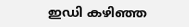ഇഡി കഴിഞ്ഞ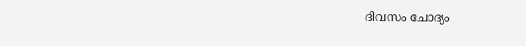ദിവസം ചോദ്യം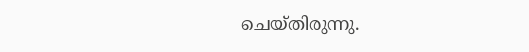ചെയ്തിരുന്നു.